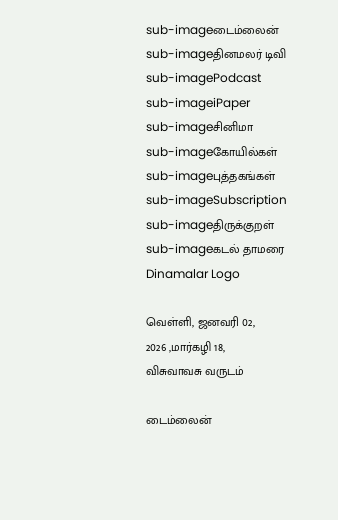sub-imageடைம்லைன்
sub-imageதினமலர் டிவி
sub-imagePodcast
sub-imageiPaper
sub-imageசினிமா
sub-imageகோயில்கள்
sub-imageபுத்தகங்கள்
sub-imageSubscription
sub-imageதிருக்குறள்
sub-imageகடல் தாமரை
Dinamalar Logo

வெள்ளி, ஜனவரி 02, 2026 ,மார்கழி 18, விசுவாவசு வருடம்

டைம்லைன்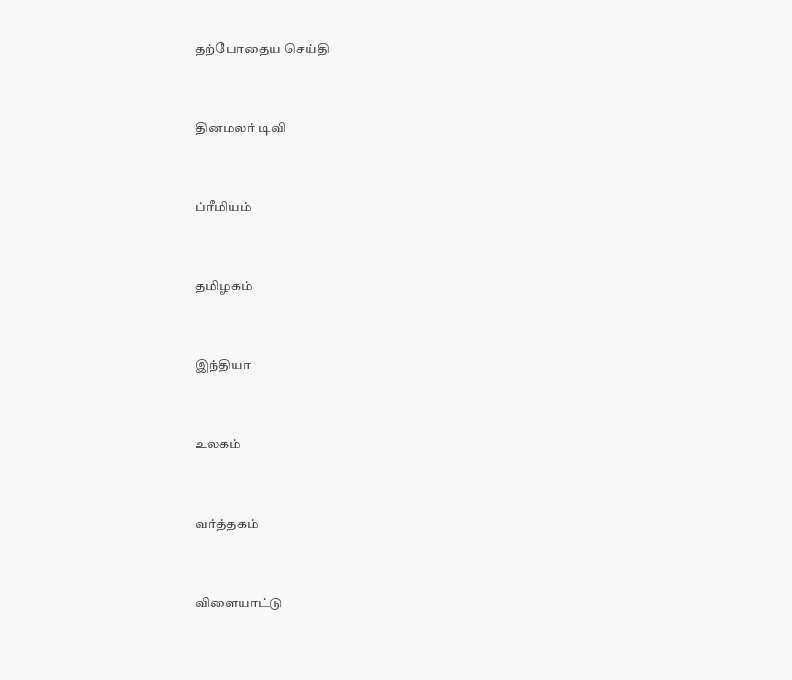தற்போதைய செய்தி


தினமலர் டிவி


ப்ரீமியம்


தமிழகம்


இந்தியா


உலகம்


வர்த்தகம்


விளையாட்டு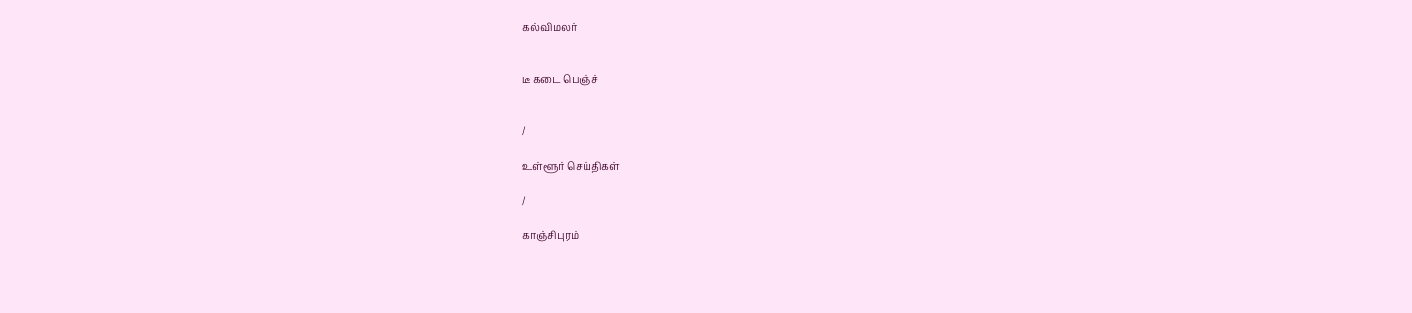கல்விமலர்


டீ கடை பெஞ்ச்


/

உள்ளூர் செய்திகள்

/

காஞ்சிபுரம்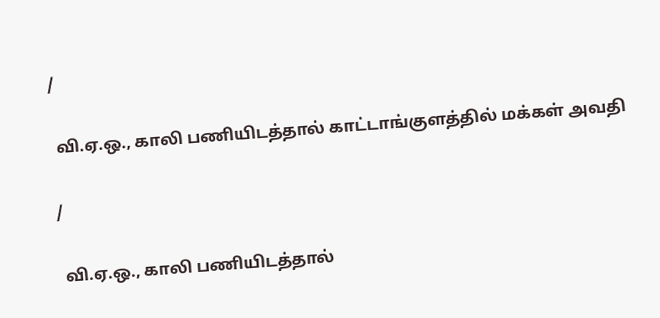/

 வி.ஏ.ஒ., காலி பணியிடத்தால் காட்டாங்குளத்தில் மக்கள் அவதி

/

 வி.ஏ.ஒ., காலி பணியிடத்தால்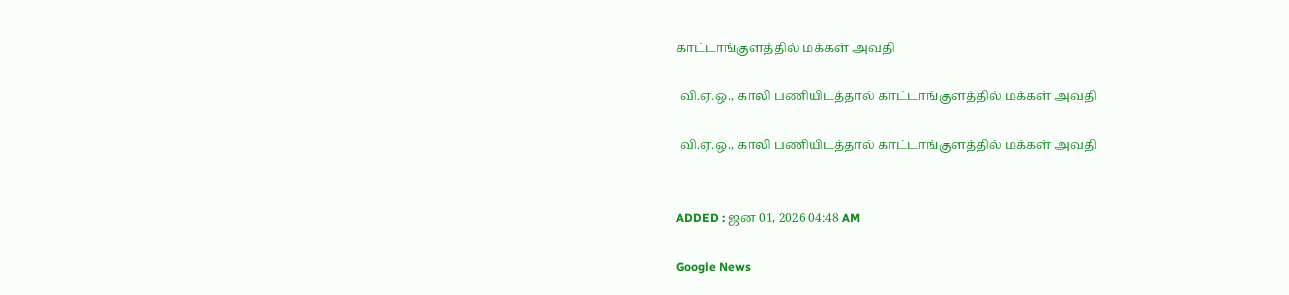காட்டாங்குளத்தில் மக்கள் அவதி

 வி.ஏ.ஒ., காலி பணியிடத்தால் காட்டாங்குளத்தில் மக்கள் அவதி

 வி.ஏ.ஒ., காலி பணியிடத்தால் காட்டாங்குளத்தில் மக்கள் அவதி


ADDED : ஜன 01, 2026 04:48 AM

Google News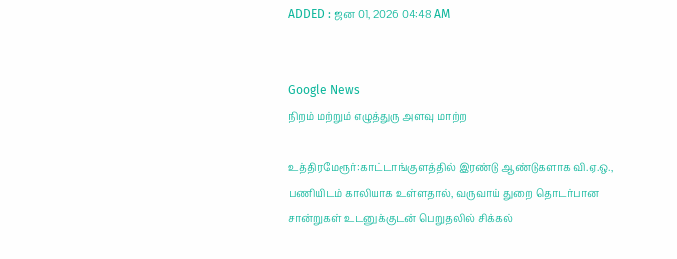ADDED : ஜன 01, 2026 04:48 AM


Google News
நிறம் மற்றும் எழுத்துரு அளவு மாற்ற

உத்திரமேரூர்:காட்டாங்குளத்தில் இரண்டு ஆண்டுகளாக வி.ஏ.ஒ., பணியிடம் காலியாக உள்ளதால், வருவாய் துறை தொடர்பான சான்றுகள் உடனுக்குடன் பெறுதலில் சிக்கல்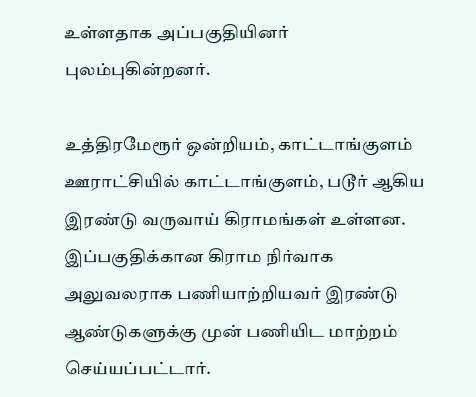உள்ளதாக அப்பகுதியினர் புலம்புகின்றனர்.

உத்திரமேரூர் ஒன்றியம், காட்டாங்குளம் ஊராட்சியில் காட்டாங்குளம், படூர் ஆகிய இரண்டு வருவாய் கிராமங்கள் உள்ளன. இப்பகுதிக்கான கிராம நிர்வாக அலுவலராக பணியாற்றியவர் இரண்டு ஆண்டுகளுக்கு முன் பணியிட மாற்றம் செய்யப்பட்டார்.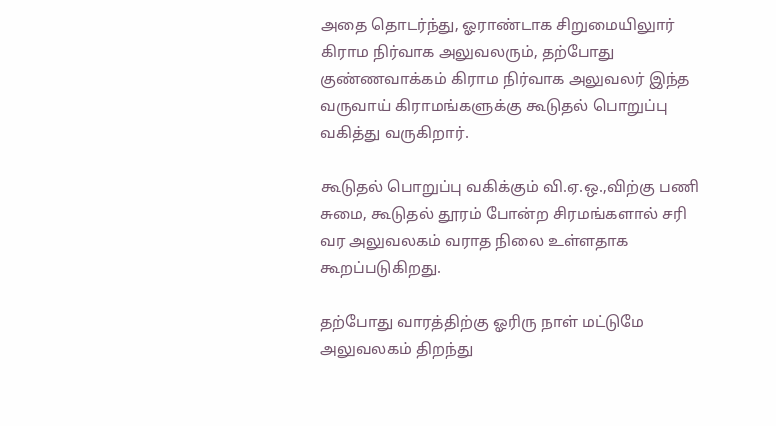அதை தொடர்ந்து, ஓராண்டாக சிறுமையிலுார் கிராம நிர்வாக அலுவலரும், தற்போது குண்ணவாக்கம் கிராம நிர்வாக அலுவலர் இந்த வருவாய் கிராமங்களுக்கு கூடுதல் பொறுப்பு வகித்து வருகிறார்.

கூடுதல் பொறுப்பு வகிக்கும் வி.ஏ.ஒ.,விற்கு பணி சுமை, கூடுதல் தூரம் போன்ற சிரமங்களால் சரி வர அலுவலகம் வராத நிலை உள்ளதாக கூறப்படுகிறது.

தற்போது வாரத்திற்கு ஓரிரு நாள் மட்டுமே அலுவலகம் திறந்து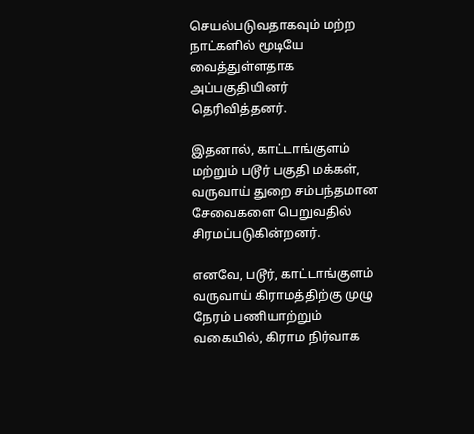செயல்படுவதாகவும் மற்ற நாட்களில் மூடியே வைத்துள்ளதாக அப்பகுதியினர் தெரிவித்தனர்.

இதனால், காட்டாங்குளம் மற்றும் படூர் பகுதி மக்கள், வருவாய் துறை சம்பந்தமான சேவைகளை பெறுவதில் சிரமப்படுகின்றனர்.

எனவே, படூர், காட்டாங்குளம் வருவாய் கிராமத்திற்கு முழு நேரம் பணியாற்றும் வகையில், கிராம நிர்வாக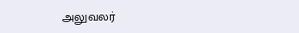அலுவலர்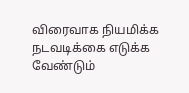விரைவாக நியமிக்க நடவடிக்கை எடுக்க வேண்டும்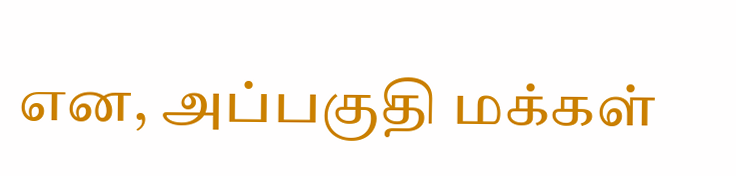என, அப்பகுதி மக்கள்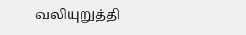வலியுறுத்தி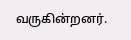வருகின்றனர்.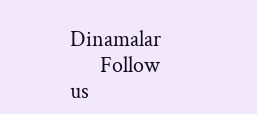Dinamalar
      Follow us